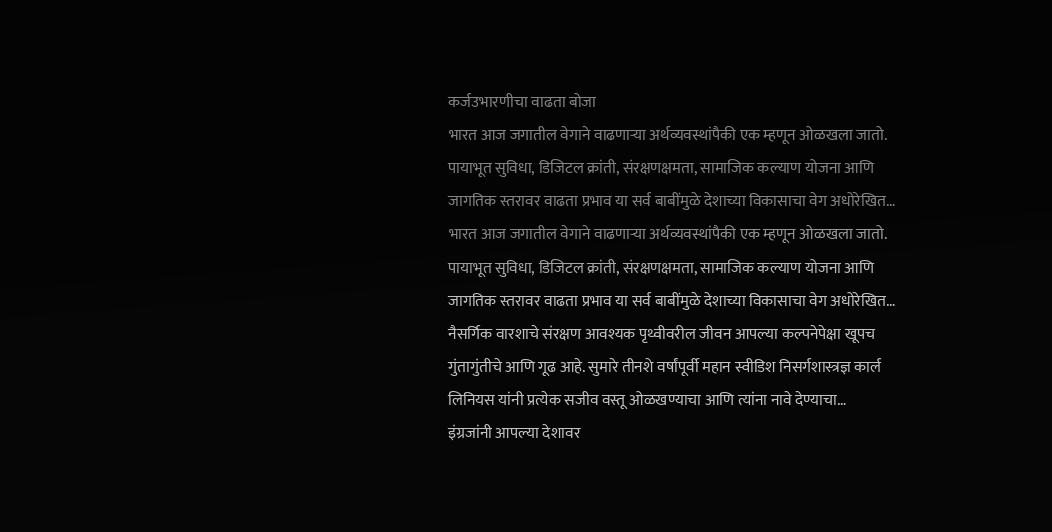कर्जउभारणीचा वाढता बोजा
भारत आज जगातील वेगाने वाढणाऱ्या अर्थव्यवस्थांपैकी एक म्हणून ओळखला जातो. पायाभूत सुविधा, डिजिटल क्रांती, संरक्षणक्षमता, सामाजिक कल्याण योजना आणि जागतिक स्तरावर वाढता प्रभाव या सर्व बाबींमुळे देशाच्या विकासाचा वेग अधोरेखित…
भारत आज जगातील वेगाने वाढणाऱ्या अर्थव्यवस्थांपैकी एक म्हणून ओळखला जातो. पायाभूत सुविधा, डिजिटल क्रांती, संरक्षणक्षमता, सामाजिक कल्याण योजना आणि जागतिक स्तरावर वाढता प्रभाव या सर्व बाबींमुळे देशाच्या विकासाचा वेग अधोरेखित…
नैसर्गिक वारशाचे संरक्षण आवश्यक पृथ्वीवरील जीवन आपल्या कल्पनेपेक्षा खूपच गुंतागुंतीचे आणि गूढ आहे. सुमारे तीनशे वर्षांपूर्वी महान स्वीडिश निसर्गशास्त्रज्ञ कार्ल लिनियस यांनी प्रत्येक सजीव वस्तू ओळखण्याचा आणि त्यांना नावे देण्याचा…
इंग्रजांनी आपल्या देशावर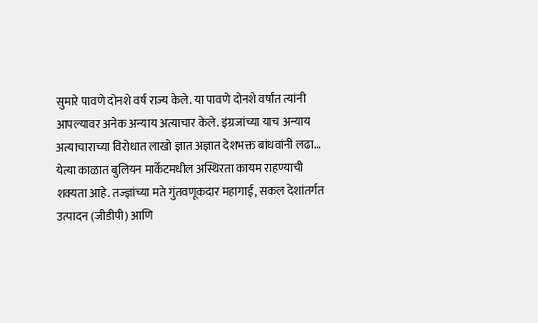सुमारे पावणे दोनशे वर्ष राज्य केले. या पावणे दोनशे वर्षांत त्यांनी आपल्यावर अनेक अन्याय अत्याचार केले. इंग्रजांच्या याच अन्याय अत्याचाराच्या विरोधात लाखो ज्ञात अज्ञात देशभक्त बांधवांनी लढा…
येत्या काळात बुलियन मार्केटमधील अस्थिरता कायम राहण्याची शक्यता आहे. तज्ज्ञांच्या मते गुंतवणूकदार महागाई, सकल देशांतर्गत उत्पादन (जीडीपी) आणि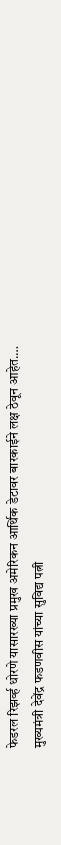फेडरल रिझर्व्ह धोरणे यासारख्या प्रमुख अमेरिकन आर्थिक डेटावर बारकाईने लक्ष ठेवून आहेत.…
मुख्यमंत्री देवेंद्र फडणवीस यांच्या सुविद्य पत्नी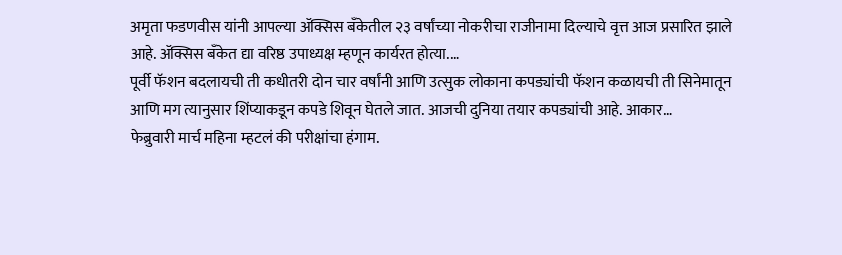अमृता फडणवीस यांनी आपल्या ॲक्सिस बँकेतील २३ वर्षांच्या नोकरीचा राजीनामा दिल्याचे वृत्त आज प्रसारित झाले आहे. ॲक्सिस बँकेत द्या वरिष्ठ उपाध्यक्ष म्हणून कार्यरत होत्या.…
पूर्वी फॅशन बदलायची ती कधीतरी दोन चार वर्षांनी आणि उत्सुक लोकाना कपड्यांची फॅशन कळायची ती सिनेमातून आणि मग त्यानुसार शिंप्याकडून कपडे शिवून घेतले जात. आजची दुनिया तयार कपड्यांची आहे. आकार…
फेब्रुवारी मार्च महिना म्हटलं की परीक्षांचा हंगाम.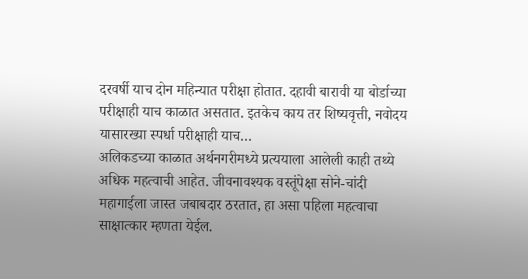दरवर्षी याच दोन महिन्यात परीक्षा होतात. दहावी बारावी या बोर्डाच्या परीक्षाही याच काळात असतात. इतकेच काय तर शिष्यवृत्ती, नवोदय यासारख्या स्पर्धा परीक्षाही याच…
अलिकडच्या काळात अर्थनगरीमध्ये प्रत्ययाला आलेली काही तथ्ये अधिक महत्वाची आहेत. जीवनावश्यक वस्तूंपेक्षा सोने-चांदी महागाईला जास्त जबाबदार ठरतात, हा असा पहिला महत्वाचा साक्षात्कार म्हणता येईल.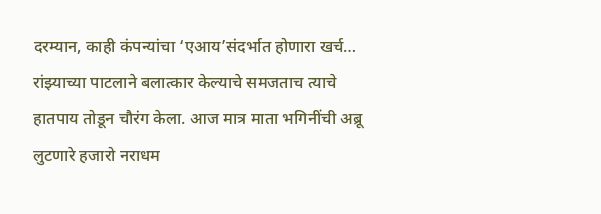दरम्यान, काही कंपन्यांचा ‘एआय’संदर्भात होणारा खर्च…
रांझ्याच्या पाटलाने बलात्कार केल्याचे समजताच त्याचे हातपाय तोडून चौरंग केला. आज मात्र माता भगिनींची अब्रू लुटणारे हजारो नराधम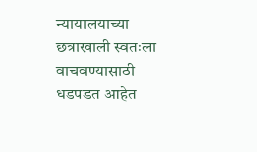न्यायालयाच्या छत्राखाली स्वतःला वाचवण्यासाठी धडपडत आहेत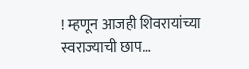! म्हणून आजही शिवरायांच्या स्वराज्याची छाप…